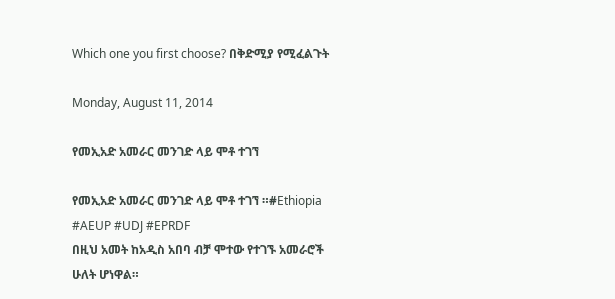Which one you first choose? በቅድሚያ የሚፈልጉት

Monday, August 11, 2014

የመኢአድ አመራር መንገድ ላይ ሞቶ ተገኘ

የመኢአድ አመራር መንገድ ላይ ሞቶ ተገኘ ።#Ethiopia #AEUP #UDJ #EPRDF
በዚህ አመት ከአዲስ አበባ ብቻ ሞተው የተገኙ አመራሮች ሁለት ሆነዋል።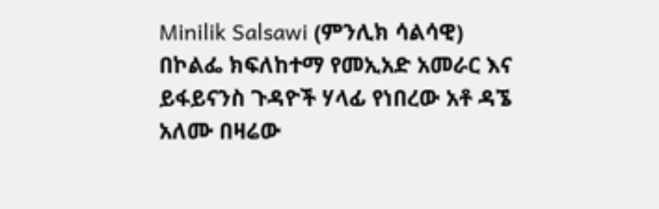Minilik Salsawi (ምንሊክ ሳልሳዊ)
በኮልፌ ክፍለከተማ የመኢአድ አመራር እና ይፋይናንስ ጉዳዮች ሃላፊ የነበረው አቶ ዳኜ አለሙ በዛሬው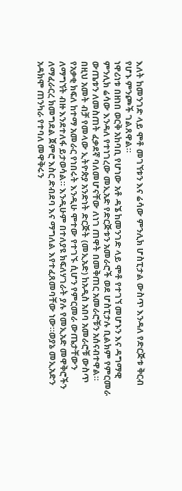እለት ከመንገድ ላይ ሞቶ መገኘቱን እና ሬሳው ምንሊክ ሆስፒታል ውስጥ እንዳለ የድርጅቱ ቅርብ የሆኑ ምንጮች ገልጸዋል።
ነዋሪነቱ በዘነበ ወርቅ አከባቢ የሆነው አቶ ዳኜ ከመንገድ ላይ ሞቶ የተገኘ መሆኑን እና ዳግማዊ ምንሊክ ሬሳው እንዳለ የተነገረው መኢአድ የድርጅቱን አመራሮች ወደ ሆስፒታሉ ቢልክም የምርመራ ውጤቱን ለመስጠት ፈቃደኛ ባለመሆናቸው ለነገ ጠዋት በመቅጠር አመራሮቹን አሰናብተዋል።
በዚህ አመት ብቻ የመላው ኢትዮጵያ አንድነት ድርጅት (መኢአድ) ከአዲስ አበባ አመራሮቹ ውስጥ የአቃቂ ክፍለ ከተማ አመራር የነበሩት እንዲሁ ሞተው የተገኙ ሲሆን የምርመራ ውጤታቸውን ለማግኘት ብዙ እንደተለፋ ይታወሳል። እንዲሁም በተለያዩ ክፍለሃገራት ያሉ የመኢአድ መዋቅሮችን ለማፈራርረ ክመግደል ጀምሮ እስር ድብደባ እና ማግለል እየተፈጸመባቸው ነው።ወያኔ መኢአድን አዳክሞ ጠንካራ የተባለ መዋቅሩን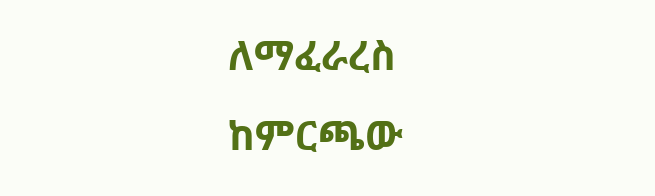ለማፈራረስ ከምርጫው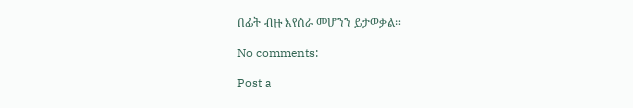በፊት ብዙ እየሰራ መሆንን ይታወቃል።

No comments:

Post a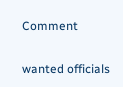Comment

wanted officials